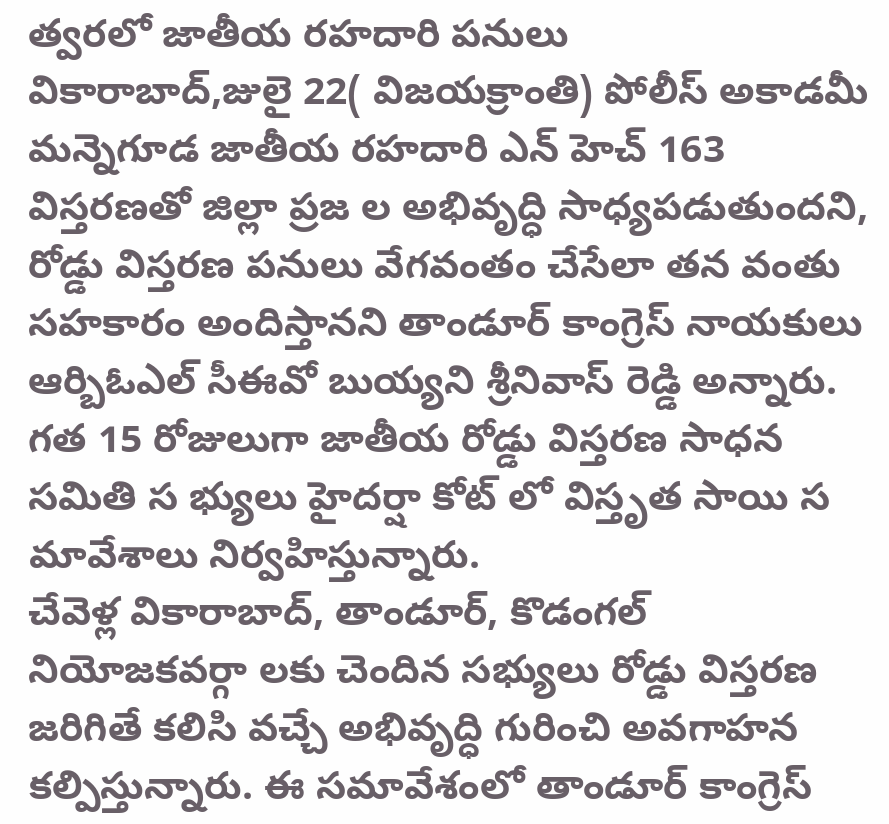త్వరలో జాతీయ రహదారి పనులు
వికారాబాద్,జులై 22( విజయక్రాంతి) పోలీస్ అకాడమీ మన్నెగూడ జాతీయ రహదారి ఎన్ హెచ్ 163 విస్తరణతో జిల్లా ప్రజ ల అభివృద్ధి సాధ్యపడుతుందని, రోడ్డు విస్తరణ పనులు వేగవంతం చేసేలా తన వంతు సహకారం అందిస్తానని తాండూర్ కాంగ్రెస్ నాయకులు ఆర్బిఓఎల్ సీఈవో బుయ్యని శ్రీనివాస్ రెడ్డి అన్నారు. గత 15 రోజులుగా జాతీయ రోడ్డు విస్తరణ సాధన సమితి స భ్యులు హైదర్షా కోట్ లో విస్తృత సాయి స మావేశాలు నిర్వహిస్తున్నారు.
చేవెళ్ల వికారాబాద్, తాండూర్, కొడంగల్ నియోజకవర్గా లకు చెందిన సభ్యులు రోడ్డు విస్తరణ జరిగితే కలిసి వచ్చే అభివృద్ధి గురించి అవగాహన కల్పిస్తున్నారు. ఈ సమావేశంలో తాండూర్ కాంగ్రెస్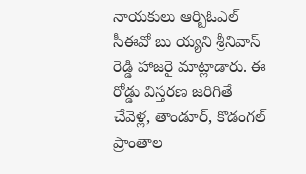నాయకులు ఆర్బిఓఎల్ సీఈవో బు య్యని శ్రీనివాస్ రెడ్డి హాజరై మాట్లాడారు. ఈ రోడ్డు విస్తరణ జరిగితే చేవెళ్ల, తాండూర్, కొడంగల్ ప్రాంతాల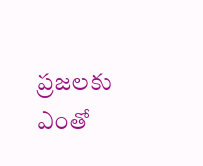ప్రజలకు ఎంతో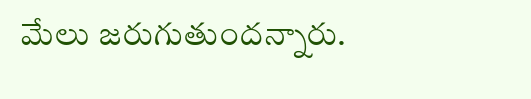మేలు జరుగుతుందన్నారు.